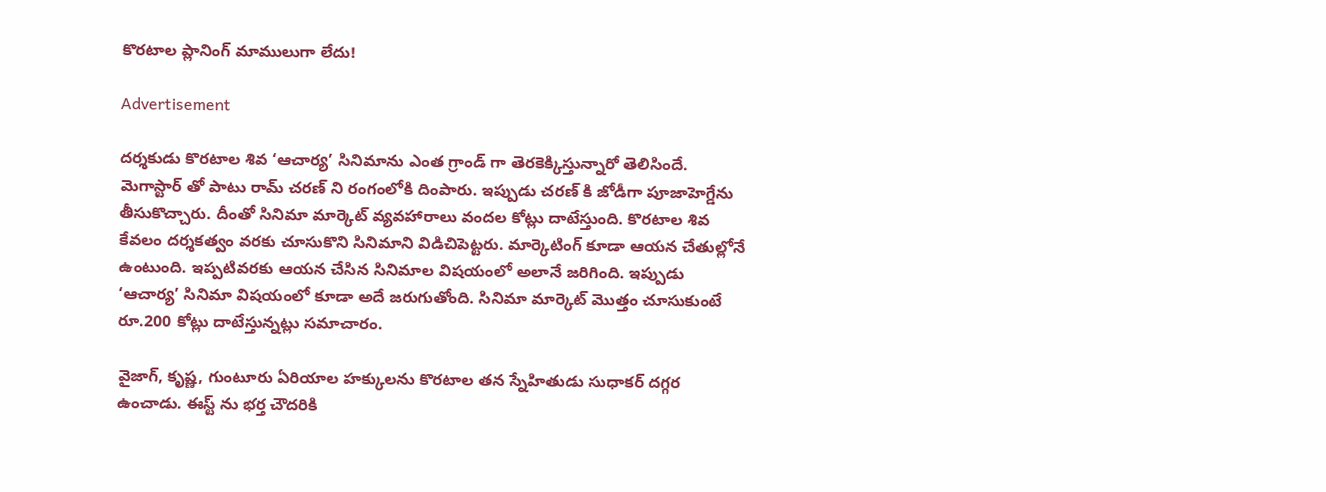కొరటాల ప్లానింగ్ మాములుగా లేదు!

Advertisement

దర్శకుడు కొరటాల శివ ‘ఆచార్య’ సినిమాను ఎంత గ్రాండ్ గా తెరకెక్కిస్తున్నారో తెలిసిందే. మెగాస్టార్ తో పాటు రామ్ చరణ్ ని రంగంలోకి దింపారు. ఇప్పుడు చరణ్ కి జోడీగా పూజాహెగ్డేను తీసుకొచ్చారు. దీంతో సినిమా మార్కెట్ వ్యవహారాలు వందల కోట్లు దాటేస్తుంది. కొరటాల శివ కేవలం దర్శకత్వం వరకు చూసుకొని సినిమాని విడిచిపెట్టరు. మార్కెటింగ్ కూడా ఆయన చేతుల్లోనే ఉంటుంది. ఇప్పటివరకు ఆయన చేసిన సినిమాల విషయంలో అలానే జరిగింది. ఇప్పుడు ‘ఆచార్య’ సినిమా విషయంలో కూడా అదే జరుగుతోంది. సినిమా మార్కెట్ మొత్తం చూసుకుంటే రూ.200 కోట్లు దాటేస్తున్నట్లు సమాచారం.

వైజాగ్, కృష్ణ, గుంటూరు ఏరియాల హక్కులను కొరటాల తన స్నేహితుడు సుధాకర్ దగ్గర ఉంచాడు. ఈస్ట్ ను భర్త చౌదరికి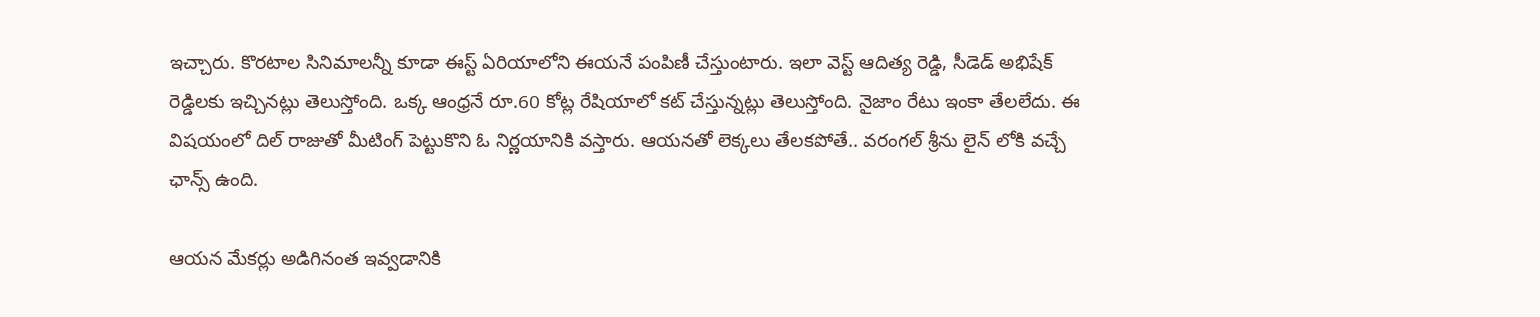ఇచ్చారు. కొరటాల సినిమాలన్నీ కూడా ఈస్ట్ ఏరియాలోని ఈయనే పంపిణీ చేస్తుంటారు. ఇలా వెస్ట్ ఆదిత్య రెడ్డి, సీడెడ్ అభిషేక్ రెడ్డిలకు ఇచ్చినట్లు తెలుస్తోంది. ఒక్క ఆంధ్రనే రూ.60 కోట్ల రేషియాలో కట్ చేస్తున్నట్లు తెలుస్తోంది. నైజాం రేటు ఇంకా తేలలేదు. ఈ విషయంలో దిల్ రాజుతో మీటింగ్ పెట్టుకొని ఓ నిర్ణయానికి వస్తారు. ఆయనతో లెక్కలు తేలకపోతే.. వరంగల్ శ్రీను లైన్ లోకి వచ్చే ఛాన్స్ ఉంది.

ఆయన మేకర్లు అడిగినంత ఇవ్వడానికి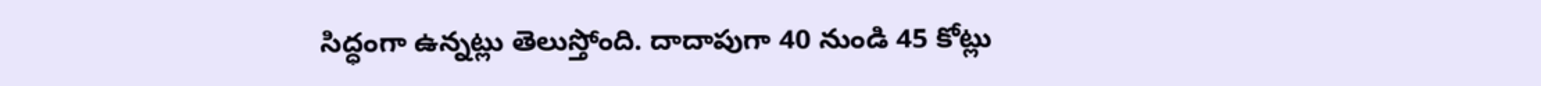సిద్ధంగా ఉన్నట్లు తెలుస్తోంది. దాదాపుగా 40 నుండి 45 కోట్లు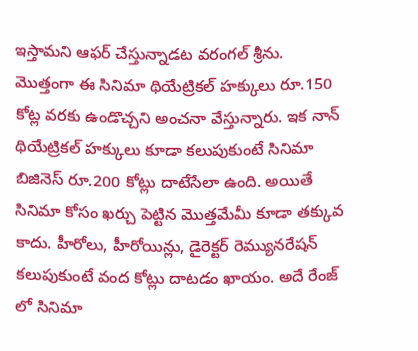ఇస్తామని ఆఫర్ చేస్తున్నాడట వరంగల్ శ్రీను. మొత్తంగా ఈ సినిమా థియేట్రికల్ హక్కులు రూ.150 కోట్ల వరకు ఉండొచ్చని అంచనా వేస్తున్నారు. ఇక నాన్ థియేట్రికల్ హక్కులు కూడా కలుపుకుంటే సినిమా బిజినెస్ రూ.200 కోట్లు దాటేసేలా ఉంది. అయితే సినిమా కోసం ఖర్చు పెట్టిన మొత్తమేమీ కూడా తక్కువ కాదు. హీరోలు, హీరోయిన్లు, డైరెక్టర్ రెమ్యునరేషన్ కలుపుకుంటే వంద కోట్లు దాటడం ఖాయం. అదే రేంజ్ లో సినిమా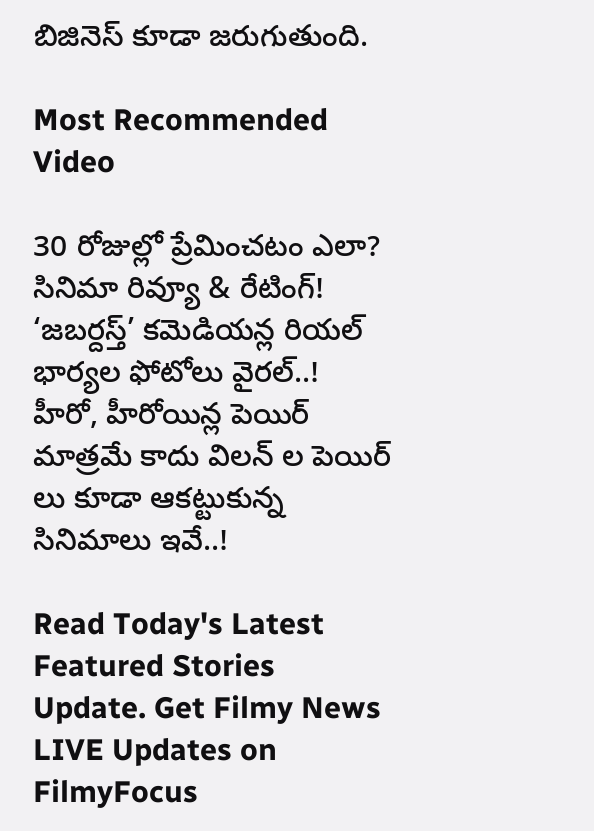బిజినెస్ కూడా జరుగుతుంది.

Most Recommended Video

30 రోజుల్లో ప్రేమించటం ఎలా? సినిమా రివ్యూ & రేటింగ్!
‘జబర్దస్త్’ కమెడియన్ల రియల్ భార్యల ఫోటోలు వైరల్..!
హీరో, హీరోయిన్ల పెయిర్ మాత్రమే కాదు విలన్ ల పెయిర్ లు కూడా ఆకట్టుకున్న సినిమాలు ఇవే..!

Read Today's Latest Featured Stories Update. Get Filmy News LIVE Updates on FilmyFocus